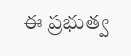ఈ ప్రభుత్వ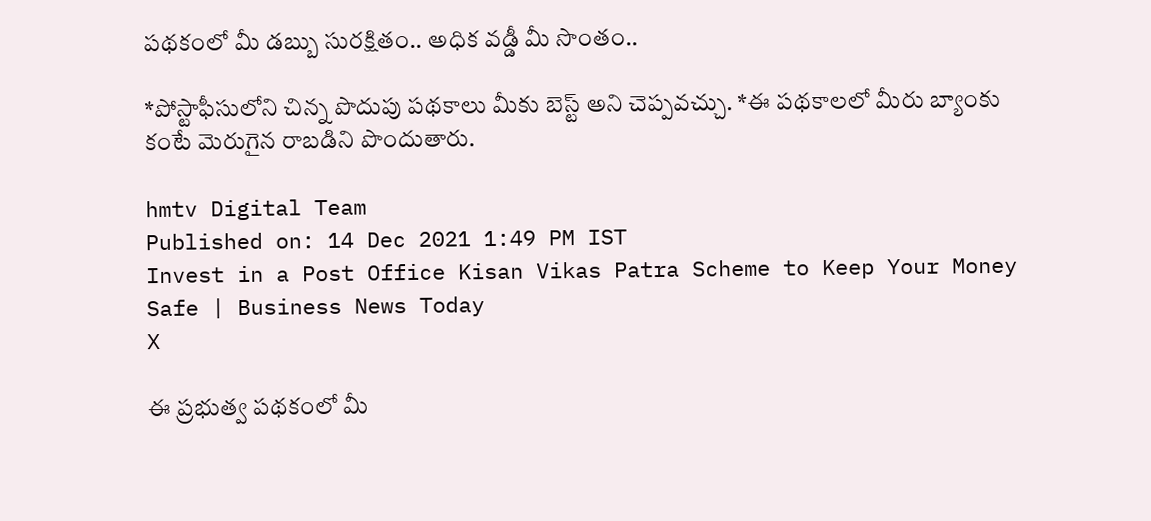పథకంలో మీ డబ్బు సురక్షితం.. అధిక వడ్డీ మీ సొంతం..

*పోస్టాఫీసులోని చిన్న పొదుపు పథకాలు మీకు బెస్ట్ అని చెప్పవచ్చు. *ఈ పథకాలలో మీరు బ్యాంకు కంటే మెరుగైన రాబడిని పొందుతారు.

hmtv Digital Team
Published on: 14 Dec 2021 1:49 PM IST
Invest in a Post Office Kisan Vikas Patra Scheme to Keep Your Money Safe | Business News Today
X

ఈ ప్రభుత్వ పథకంలో మీ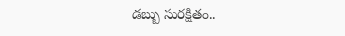డబ్బు సురక్షితం..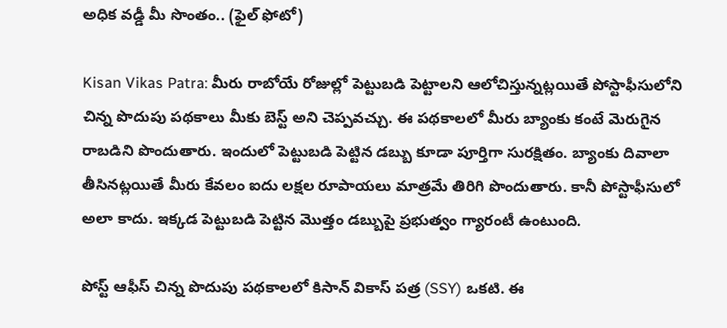అధిక వడ్డీ మీ సొంతం.. (ఫైల్ ఫోటో)

Kisan Vikas Patra: మీరు రాబోయే రోజుల్లో పెట్టుబడి పెట్టాలని ఆలోచిస్తున్నట్లయితే పోస్టాఫీసులోని చిన్న పొదుపు పథకాలు మీకు బెస్ట్ అని చెప్పవచ్చు. ఈ పథకాలలో మీరు బ్యాంకు కంటే మెరుగైన రాబడిని పొందుతారు. ఇందులో పెట్టుబడి పెట్టిన డబ్బు కూడా పూర్తిగా సురక్షితం. బ్యాంకు దివాలా తీసినట్లయితే మీరు కేవలం ఐదు లక్షల రూపాయలు మాత్రమే తిరిగి పొందుతారు. కానీ పోస్టాఫీసులో అలా కాదు. ఇక్కడ పెట్టుబడి పెట్టిన మొత్తం డబ్బుపై ప్రభుత్వం గ్యారంటీ ఉంటుంది.

పోస్ట్ ఆఫీస్ చిన్న పొదుపు పథకాలలో కిసాన్ వికాస్ పత్ర (SSY) ఒకటి. ఈ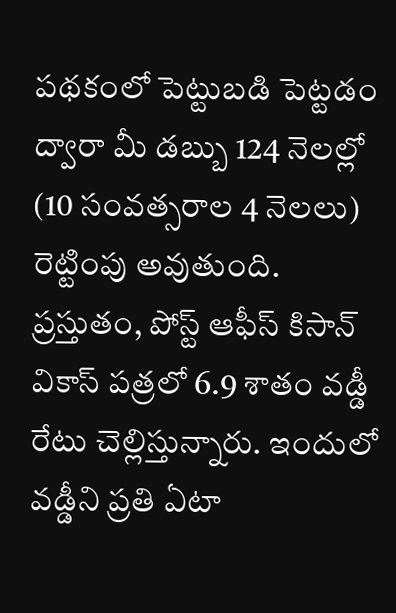పథకంలో పెట్టుబడి పెట్టడం ద్వారా మీ డబ్బు 124 నెలల్లో (10 సంవత్సరాల 4 నెలలు) రెట్టింపు అవుతుంది. ప్రస్తుతం, పోస్ట్ ఆఫీస్ కిసాన్ వికాస్ పత్రలో 6.9 శాతం వడ్డీ రేటు చెల్లిస్తున్నారు. ఇందులో వడ్డీని ప్రతి ఏటా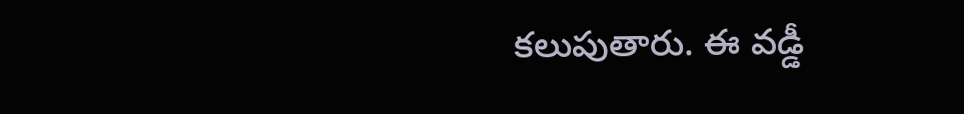కలుపుతారు. ఈ వడ్డీ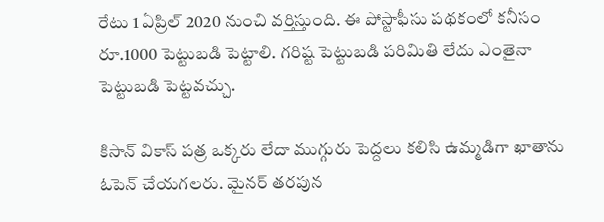రేటు 1 ఏప్రిల్ 2020 నుంచి వర్తిస్తుంది. ఈ పోస్టాఫీసు పథకంలో కనీసం రూ.1000 పెట్టుబడి పెట్టాలి. గరిష్ట పెట్టుబడి పరిమితి లేదు ఎంతైనా పెట్టుబడి పెట్టవచ్చు.

కిసాన్ వికాస్ పత్ర ఒక్కరు లేదా ముగ్గురు పెద్దలు కలిసి ఉమ్మడిగా ఖాతాను ఓపెన్‌ చేయగలరు. మైనర్ తరపున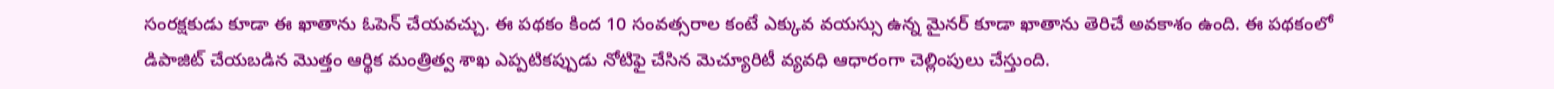సంరక్షకుడు కూడా ఈ ఖాతాను ఓపెన్ చేయవచ్చు. ఈ పథకం కింద 10 సంవత్సరాల కంటే ఎక్కువ వయస్సు ఉన్న మైనర్ కూడా ఖాతాను తెరిచే అవకాశం ఉంది. ఈ పథకంలో డిపాజిట్ చేయబడిన మొత్తం ఆర్థిక మంత్రిత్వ శాఖ ఎప్పటికప్పుడు నోటిఫై చేసిన మెచ్యూరిటీ వ్యవధి ఆధారంగా చెల్లింపులు చేస్తుంది.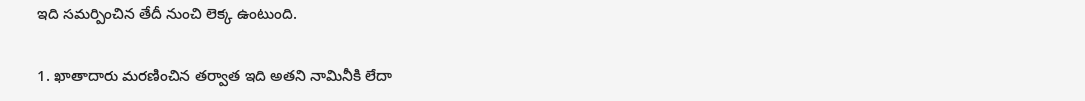ఇది సమర్పించిన తేదీ నుంచి లెక్క ఉంటుంది.

1. ఖాతాదారు మరణించిన తర్వాత ఇది అతని నామినీకి లేదా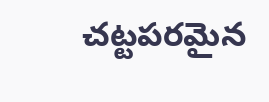చట్టపరమైన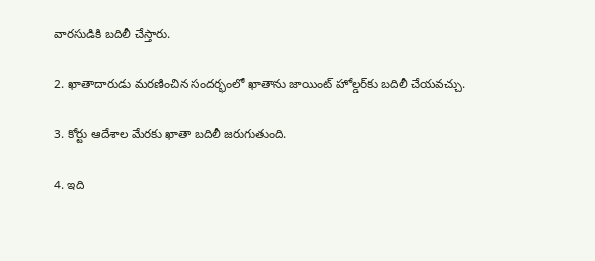వారసుడికి బదిలీ చేస్తారు.

2. ఖాతాదారుడు మరణించిన సందర్భంలో ఖాతాను జాయింట్ హోల్డర్‌కు బదిలీ చేయవచ్చు.

3. కోర్టు ఆదేశాల మేరకు ఖాతా బదిలీ జరుగుతుంది.

4. ఇది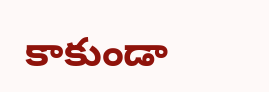కాకుండా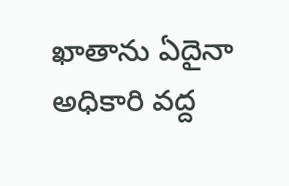ఖాతాను ఏదైనా అధికారి వద్ద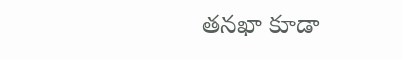తనఖా కూడా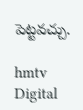పెట్టవచ్చు.

hmtv Digital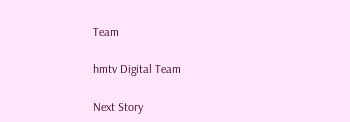Team

hmtv Digital Team

Next Story